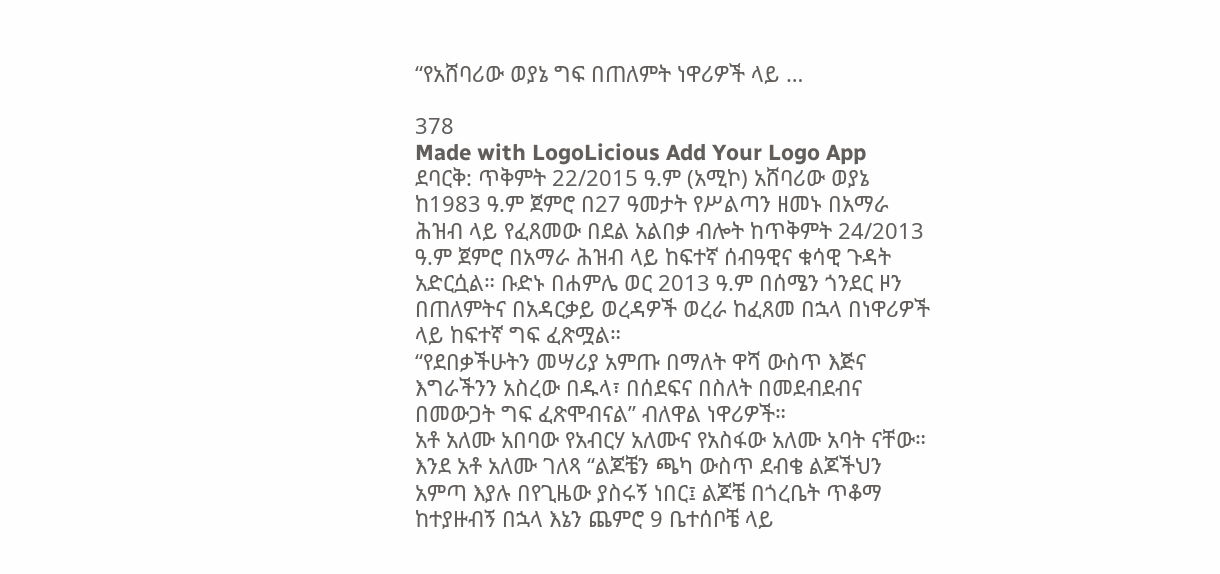“የአሸባሪው ወያኔ ግፍ በጠለምት ነዋሪዎች ላይ …

378
Made with LogoLicious Add Your Logo App
ደባርቅ: ጥቅምት 22/2015 ዓ.ም (አሚኮ) አሸባሪው ወያኔ ከ1983 ዓ.ም ጀምሮ በ27 ዓመታት የሥልጣን ዘመኑ በአማራ ሕዝብ ላይ የፈጸመው በደል አልበቃ ብሎት ከጥቅምት 24/2013 ዓ.ም ጀምሮ በአማራ ሕዝብ ላይ ከፍተኛ ሰብዓዊና ቁሳዊ ጉዳት አድርሷል። ቡድኑ በሐምሌ ወር 2013 ዓ.ም በሰሜን ጎንደር ዞን በጠለምትና በአዳርቃይ ወረዳዎች ወረራ ከፈጸመ በኋላ በነዋሪዎች ላይ ከፍተኛ ግፍ ፈጽሟል።
“የደበቃችሁትን መሣሪያ አምጡ በማለት ዋሻ ውስጥ እጅና እግራችንን አስረው በዱላ፣ በሰደፍና በስለት በመደብደብና በመውጋት ግፍ ፈጽሞብናል” ብለዋል ነዋሪዎች።
አቶ አለሙ አበባው የአብርሃ አለሙና የአስፋው አለሙ አባት ናቸው። እንደ አቶ አለሙ ገለጻ “ልጆቼን ጫካ ውስጥ ደብቄ ልጆችህን አምጣ እያሉ በየጊዜው ያስሩኝ ነበር፤ ልጆቼ በጎረቤት ጥቆማ ከተያዙብኝ በኋላ እኔን ጨምሮ 9 ቤተሰቦቼ ላይ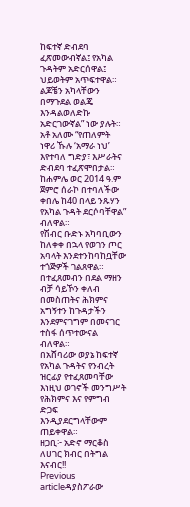ከፍተኛ ድብደባ ፈጽመውብኛል፤ የአካል ጉዳትም አድርሰዋል፤ ህይወትም አጥፍተዋል። ልጆቼን አካላቸውን በማጉደል ወልጄ እንዳልወለድኩ አድርገውኛል” ነው ያሉት።
አቶ አለሙ “የጠለምት ነዋሪ ኹሉ ‘አማራ ነህ’ እየተባለ ግድያ፣ እሥራትና ድብደባ ተፈጽሞበታል። ከሐምሌ ወር 2014 ዓ.ም ጀምሮ ሰራኮ በተባለችው ቀበሌ ከ40 በላይ ንጹሃን የአካል ጉዳት ደርሶባቸዋል” ብለዋል።
የሽብር ቡድኑ አካባቢውን ከለቀቀ በኋላ የወገን ጦር አባላት እንደተንከባከቧቸው ተጎጅዎች ገልጸዋል። በተፈጸመብን በደል ማዘን ብቻ ሳይኾን ቀለብ በመስጠትና ሕክምና አግኝተን ከጉዳታችን እንደምናገግም በመናገር ተስፋ ሰጥተውናል ብለዋል።
በአሸባሪው ወያኔ ከፍተኛ የአካል ጉዳትና የንብረት ዝርፊያ የተፈጸመባቸው እነዚህ ወገኖች መንግሥት የሕክምና እና የምግብ ድጋፍ እንዲያደርግላቸውም ጠይቀዋል።
ዘጋቢ፦ አድኖ ማርቆስ
ለሀገር ክብር በትግል እናብር!!
Previous articleዳያስፖራው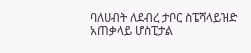ባለሀብት ለደብረ ታቦር ስፔሻላይዝድ አጠቃላይ ሆስፒታል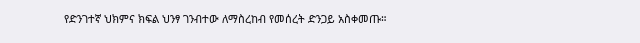የድንገተኛ ህክምና ክፍል ህንፃ ገንብተው ለማስረከብ የመሰረት ድንጋይ አስቀመጡ።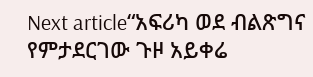Next article“አፍሪካ ወደ ብልጽግና የምታደርገው ጉዞ አይቀሬ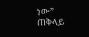ነው” ጠቅላይ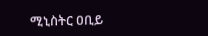ሚኒስትር ዐቢይ